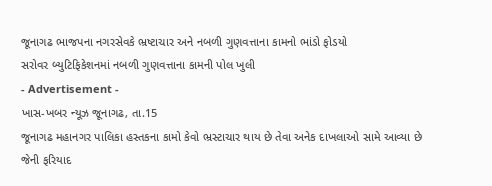જૂનાગઢ ભાજપના નગરસેવકે ભ્રષ્ટાચાર અને નબળી ગુણવત્તાના કામનો ભાંડો ફોડયો
સરોવર બ્યુટિફિકેશનમાં નબળી ગુણવત્તાના કામની પોલ ખુલી
- Advertisement -
ખાસ-ખબર ન્યૂઝ જૂનાગઢ, તા.15
જૂનાગઢ મહાનગર પાલિકા હસ્તકના કામો કેવો ભ્રસ્ટાચાર થાય છે તેવા અનેક દાખલાઓ સામે આવ્યા છે જેની ફરિયાદ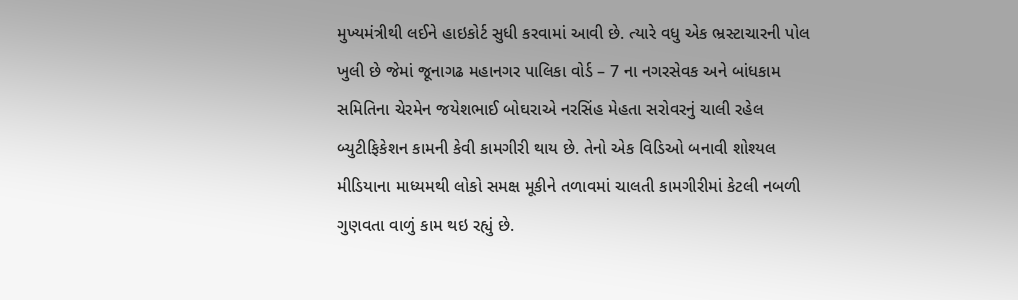મુખ્યમંત્રીથી લઈને હાઇકોર્ટ સુધી કરવામાં આવી છે. ત્યારે વધુ એક ભ્રસ્ટાચારની પોલ ખુલી છે જેમાં જૂનાગઢ મહાનગર પાલિકા વોર્ડ – 7 ના નગરસેવક અને બાંધકામ સમિતિના ચેરમેન જયેશભાઈ બોઘરાએ નરસિંહ મેહતા સરોવરનું ચાલી રહેલ બ્યુટીફિકેશન કામની કેવી કામગીરી થાય છે. તેનો એક વિડિઓ બનાવી શોશ્યલ મીડિયાના માધ્યમથી લોકો સમક્ષ મૂકીને તળાવમાં ચાલતી કામગીરીમાં કેટલી નબળી ગુણવતા વાળું કામ થઇ રહ્યું છે.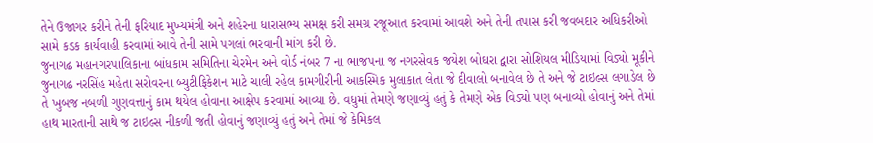તેને ઉજાગર કરીને તેની ફરિયાદ મુખ્યમંત્રી અને શહેરના ધારાસભ્ય સમક્ષ કરી સમગ્ર રજૂઆત કરવામાં આવશે અને તેની તપાસ કરી જવબદાર અધિકરીઓ સામે કડક કાર્યવાહી કરવામાં આવે તેની સામે પગલાં ભરવાની માંગ કરી છે.
જુનાગઢ મહાનગરપાલિકાના બાંધકામ સમિતિના ચેરમેન અને વોર્ડ નંબર 7 ના ભાજપના જ નગરસેવક જયેશ બોઘરા દ્વારા સોશિયલ મીડિયામાં વિડ્યો મૂકીને જુનાગઢ નરસિંહ મહેતા સરોવરના બ્યુટીફિકેશન માટે ચાલી રહેલ કામગીરીની આકસ્મિક મુલાકાત લેતા જે દીવાલો બનાવેલ છે તે અને જે ટાઇલ્સ લગાડેલ છે તે ખુબજ નબળી ગુણવત્તાનું કામ થયેલ હોવાના આક્ષેપ કરવામાં આવ્યા છે. વધુમાં તેમણે જણાવ્યું હતું કે તેમણે એક વિડ્યો પણ બનાવ્યો હોવાનું અને તેમાં હાથ મારતાની સાથે જ ટાઇલ્સ નીકળી જતી હોવાનું જણાવ્યું હતું અને તેમાં જે કેમિકલ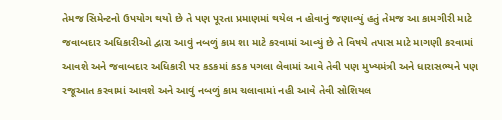તેમજ સિમેન્ટનો ઉપયોગ થયો છે તે પણ પૂરતા પ્રમાણમાં થયેલ ન હોવાનું જણાવ્યું હતું તેમજ આ કામગીરી માટે જવાબદાર અધિકારીઓ દ્વારા આવું નબળું કામ શા માટે કરવામાં આવ્યું છે તે વિષયે તપાસ માટે માગણી કરવામાં આવશે અને જવાબદાર અધિકારી પર કડકમાં કડક પગલા લેવામાં આવે તેવી પણ મુખ્યમંત્રી અને ધારાસભ્યને પણ રજૂઆત કરવામાં આવશે અને આવું નબળું કામ ચલાવામાં નહી આવે તેવી સોશિયલ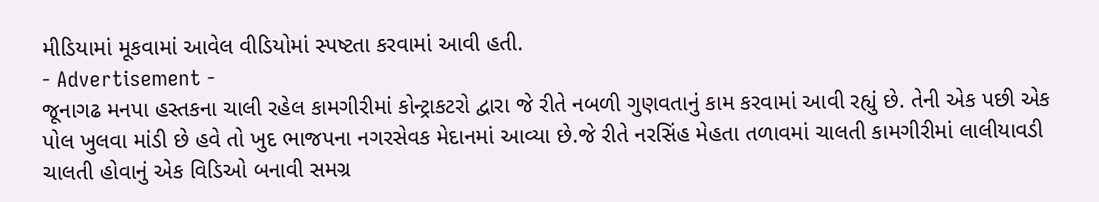મીડિયામાં મૂકવામાં આવેલ વીડિયોમાં સ્પષ્ટતા કરવામાં આવી હતી.
- Advertisement -
જૂનાગઢ મનપા હસ્તકના ચાલી રહેલ કામગીરીમાં કોન્ટ્રાકટરો દ્વારા જે રીતે નબળી ગુણવતાનું કામ કરવામાં આવી રહ્યું છે. તેની એક પછી એક પોલ ખુલવા માંડી છે હવે તો ખુદ ભાજપના નગરસેવક મેદાનમાં આવ્યા છે.જે રીતે નરસિંહ મેહતા તળાવમાં ચાલતી કામગીરીમાં લાલીયાવડી ચાલતી હોવાનું એક વિડિઓ બનાવી સમગ્ર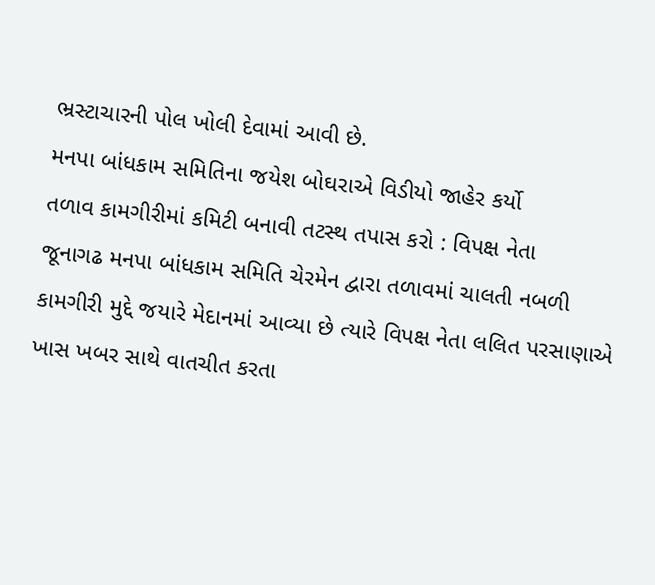ભ્રસ્ટાચારની પોલ ખોલી દેવામાં આવી છે.
મનપા બાંધકામ સમિતિના જયેશ બોઘરાએ વિડીયો જાહેર કર્યો
તળાવ કામગીરીમાં કમિટી બનાવી તટસ્થ તપાસ કરો : વિપક્ષ નેતા
જૂનાગઢ મનપા બાંધકામ સમિતિ ચેરમેન દ્વારા તળાવમાં ચાલતી નબળી કામગીરી મુદ્દે જયારે મેદાનમાં આવ્યા છે ત્યારે વિપક્ષ નેતા લલિત પરસાણાએ ખાસ ખબર સાથે વાતચીત કરતા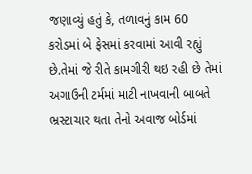જણાવ્યું હતું કે, તળાવનું કામ 60 કરોડમાં બે ફેસમાં કરવામાં આવી રહ્યું છે.તેમાં જે રીતે કામગીરી થઇ રહી છે તેમાં અગાઉની ટર્મમાં માટી નાખવાની બાબતે ભ્રસ્ટાચાર થતા તેનો અવાજ બોર્ડમાં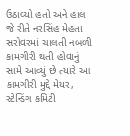ઉઠાવ્યો હતો અને હાલ જે રીતે નરસિંહ મેહતા સરોવરમાં ચાલતી નબળી કામગીરી થતી હોવાનું સામે આવ્યું છે ત્યારે આ કામગીરી મુદ્દે મેયર, સ્ટેન્ડિંગ કમિટી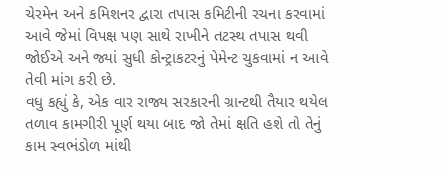ચેરમેન અને કમિશનર દ્વારા તપાસ કમિટીની રચના કરવામાં આવે જેમાં વિપક્ષ પણ સાથે રાખીને તટસ્થ તપાસ થવી જોઈએ અને જ્યાં સુધી કોન્ટ્રાકટરનું પેમેન્ટ ચુકવામાં ન આવે તેવી માંગ કરી છે.
વધુ કહ્યું કે, એક વાર રાજ્ય સરકારની ગ્રાન્ટથી તૈયાર થયેલ તળાવ કામગીરી પૂર્ણ થયા બાદ જો તેમાં ક્ષતિ હશે તો તેનું કામ સ્વભંડોળ માંથી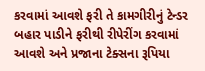કરવામાં આવશે ફરી તે કામગીરીનું ટેન્ડર બહાર પાડીને ફરીથી રીપેરીંગ કરવામાં આવશે અને પ્રજાના ટેક્સના રૂપિયા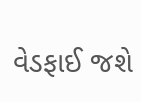વેડફાઈ જશે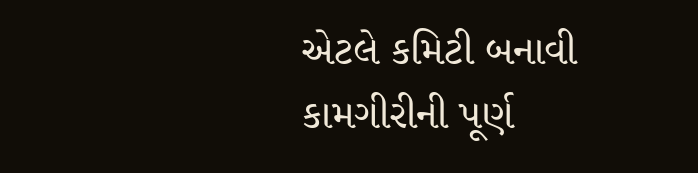એટલે કમિટી બનાવી કામગીરીની પૂર્ણ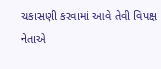ચકાસણી કરવામાં આવે તેવી વિપક્ષ નેતાએ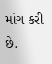માંગ કરી છે.